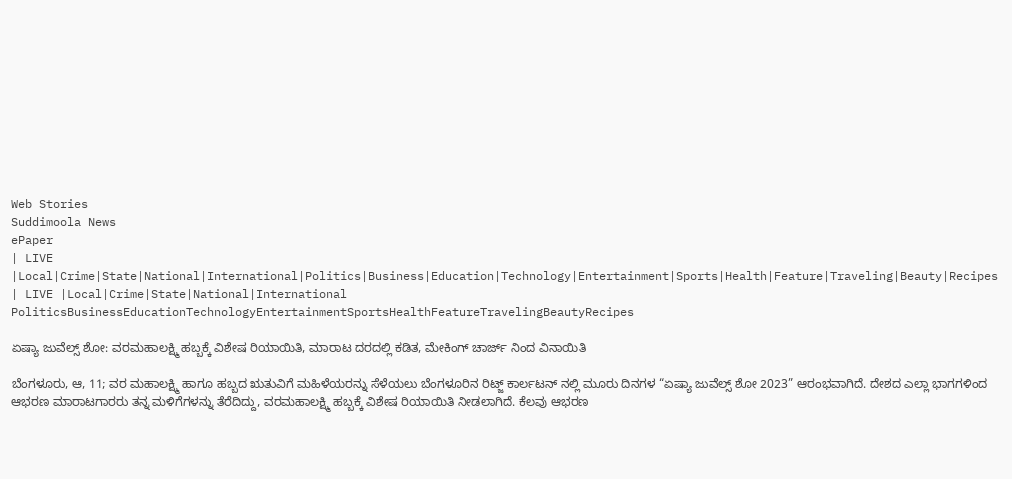Web Stories
Suddimoola News
ePaper
| LIVE |Local|Crime|State|National|International|Politics|Business|Education|Technology|Entertainment|Sports|Health|Feature|Traveling|Beauty|Recipes
| LIVE |Local|Crime|State|National|International
PoliticsBusinessEducationTechnologyEntertainmentSportsHealthFeatureTravelingBeautyRecipes

ಏಷ್ಯಾ ಜುವೆಲ್ಸ್‌ ಶೋ: ವರಮಹಾಲಕ್ಷ್ಮಿ ಹಬ್ಬಕ್ಕೆ ವಿಶೇಷ ರಿಯಾಯಿತಿ, ಮಾರಾಟ ದರದಲ್ಲಿ ಕಡಿತ, ಮೇಕಿಂಗ್ ಚಾರ್ಜ್ ನಿಂದ ವಿನಾಯಿತಿ

ಬೆಂಗಳೂರು, ಆ, 11; ವರ ಮಹಾಲಕ್ಷ್ಮಿ ಹಾಗೂ ಹಬ್ಬದ ಋತುವಿಗೆ ಮಹಿಳೆಯರನ್ನು ಸೆಳೆಯಲು ಬೆಂಗಳೂರಿನ ರಿಟ್ಜ್‌ ಕಾರ್ಲಟನ್‌ ನಲ್ಲಿ ಮೂರು ದಿನಗಳ “ಏಷ್ಯಾ ಜುವೆಲ್ಸ್‌ ಶೋ 2023” ಆರಂಭವಾಗಿದೆ. ದೇಶದ ಎಲ್ಲಾ ಭಾಗಗಳಿಂದ ಆಭರಣ ಮಾರಾಟಗಾರರು ತನ್ನ ಮಳಿಗೆಗಳನ್ನು ತೆರೆದಿದ್ದು, ವರಮಹಾಲಕ್ಷ್ಮಿ ಹಬ್ಬಕ್ಕೆ ವಿಶೇಷ ರಿಯಾಯಿತಿ ನೀಡಲಾಗಿದೆ. ಕೆಲವು ಆಭರಣ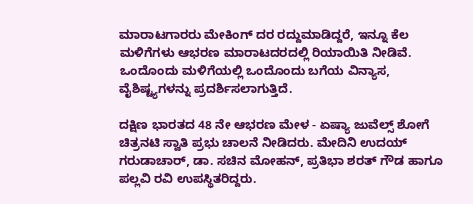ಮಾರಾಟಗಾರರು ಮೇಕಿಂಗ್ ದರ ರದ್ದುಮಾಡಿದ್ದರೆ, ಇನ್ನೂ ಕೆಲ ಮಳಿಗೆಗಳು ಆಭರಣ ಮಾರಾಟದರದಲ್ಲಿ ರಿಯಾಯಿತಿ ನೀಡಿವೆ. ಒಂದೊಂದು ಮಳಿಗೆಯಲ್ಲಿ ಒಂದೊಂದು ಬಗೆಯ ವಿನ್ಯಾಸ, ವೈಶಿಷ್ಟ್ಯಗಳನ್ನು ಪ್ರದರ್ಶಿಸಲಾಗುತ್ತಿದೆ.

ದಕ್ಷಿಣ ಭಾರತದ 48 ನೇ ಆಭರಣ ಮೇಳ - ಏಷ್ಯಾ ಜುವೆಲ್ಸ್ ಶೋಗೆ ಚಿತ್ರನಟಿ ಸ್ವಾತಿ ಪ್ರಭು ಚಾಲನೆ ನೀಡಿದರು. ಮೇದಿನಿ ಉದಯ್ ಗರುಡಾಚಾರ್, ಡಾ. ಸಚಿನ ಮೋಹನ್, ಪ್ರತಿಭಾ ಶರತ್ ಗೌಡ ಹಾಗೂ ಪಲ್ಲವಿ ರವಿ ಉಪಸ್ಥಿತರಿದ್ದರು.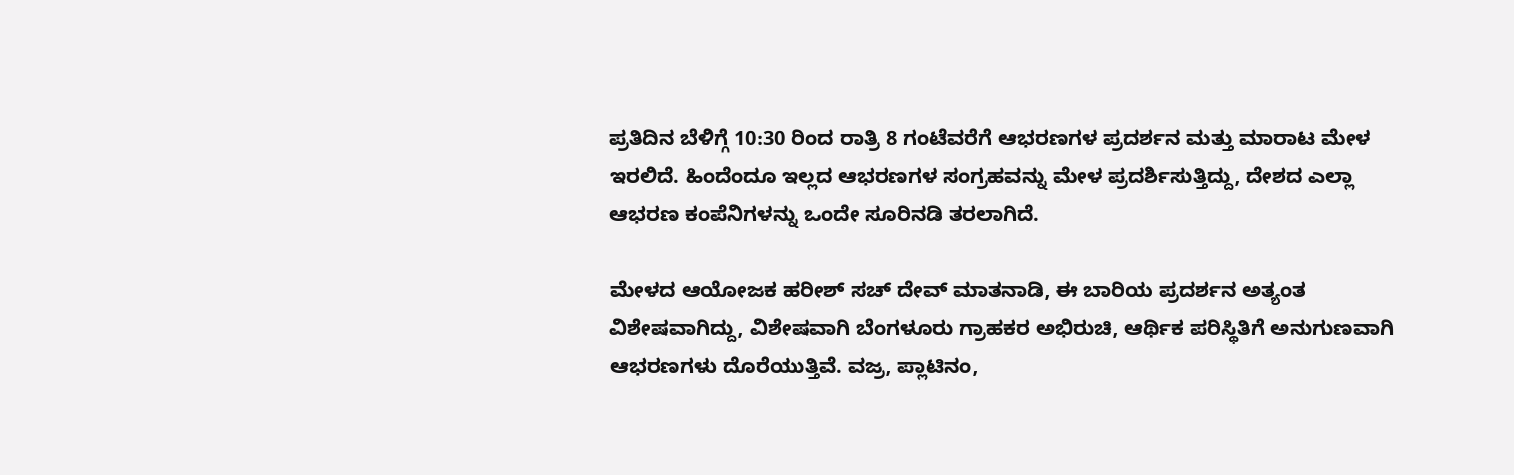ಪ್ರತಿದಿನ ಬೆಳಿಗ್ಗೆ 10:30 ರಿಂದ ರಾತ್ರಿ 8 ಗಂಟೆವರೆಗೆ ಆಭರಣಗಳ ಪ್ರದರ್ಶನ ಮತ್ತು ಮಾರಾಟ ಮೇಳ ಇರಲಿದೆ. ಹಿಂದೆಂದೂ ಇಲ್ಲದ ಆಭರಣಗಳ ಸಂಗ್ರಹವನ್ನು ಮೇಳ ಪ್ರದರ್ಶಿಸುತ್ತಿದ್ದು, ದೇಶದ ಎಲ್ಲಾ ಆಭರಣ ಕಂಪೆನಿಗಳನ್ನು ಒಂದೇ ಸೂರಿನಡಿ ತರಲಾಗಿದೆ.

ಮೇಳದ ಆಯೋಜಕ ಹರೀಶ್ ಸಚ್ ದೇವ್ ಮಾತನಾಡಿ, ಈ ಬಾರಿಯ ಪ್ರದರ್ಶನ ಅತ್ಯಂತ ವಿಶೇಷವಾಗಿದ್ದು, ವಿಶೇಷವಾಗಿ ಬೆಂಗಳೂರು ಗ್ರಾಹಕರ ಅಭಿರುಚಿ, ಆರ್ಥಿಕ ಪರಿಸ್ಥಿತಿಗೆ ಅನುಗುಣವಾಗಿ ಆಭರಣಗಳು ದೊರೆಯುತ್ತಿವೆ. ವಜ್ರ, ಪ್ಲಾಟಿನಂ,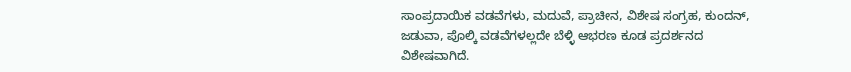ಸಾಂಪ್ರದಾಯಿಕ ವಡವೆಗಳು, ಮದುವೆ, ಪ್ರಾಚೀನ, ವಿಶೇಷ ಸಂಗ್ರಹ, ಕುಂದನ್‌, ಜಡುವಾ, ಪೊಲ್ಕಿ ವಡವೆಗಳಲ್ಲದೇ ಬೆಳ್ಳಿ ಆಭರಣ ಕೂಡ ಪ್ರದರ್ಶನದ ವಿಶೇಷವಾಗಿದೆ.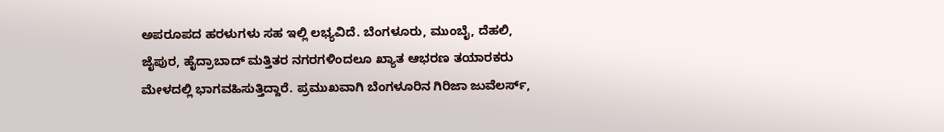ಅಪರೂಪದ ಹರಳುಗಳು ಸಹ ಇಲ್ಲಿ ಲಭ್ಯವಿದೆ. ಬೆಂಗಳೂರು, ಮುಂಬೈ, ದೆಹಲಿ, ಜೈಪುರ, ಹೈದ್ರಾಬಾದ್‌ ಮತ್ತಿತರ ನಗರಗಳಿಂದಲೂ ಖ್ಯಾತ ಆಭರಣ ತಯಾರಕರು ಮೇಳದಲ್ಲಿ ಭಾಗವಹಿಸುತ್ತಿದ್ದಾರೆ. ಪ್ರಮುಖವಾಗಿ ಬೆಂಗಳೂರಿನ ಗಿರಿಜಾ ಜುವೆಲರ್ಸ್‌,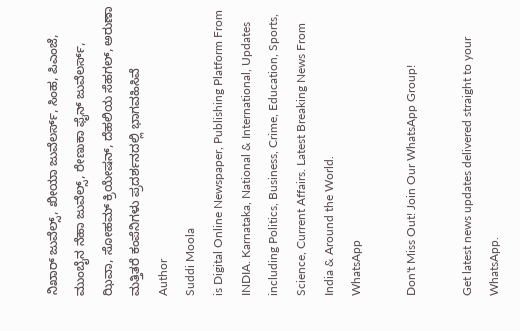ನಿಖಾರ್‌ ಜುವೆಲ್ಸ್‌, ಖೀಯಾ ಜುವೆಲರ್ಸ್‌, ಸಿಂಹ, ಪಿಎಂಜೆ, ಮುಂಬೈನ ನೆಹಾ ಜುವೆಲ್ಸ್‌, ರೇಣುಕಾ ಫೈನ್‌ ಜುವೆಲರ್ಸ್‌, ಝಿವಾ, ಸೋಹಮ್‌ ಕ್ರಿಯೇಷನ್‌, ದೆಹಲಿಯ ಸೆಹಗಲ್‌, ಅರುಣಾ ಮತ್ತಿತರೆ ಕಂಪೆನಿಗಳು ಪ್ರದರ್ಶನದಲ್ಲಿ ಭಾಗವಹಿಸಿವೆ
Author
Suddi Moola
is Digital Online Newspaper, Publishing Platform From INDIA. Karnataka, National & International, Updates including Politics, Business, Crime, Education, Sports, Science, Current Affairs. Latest Breaking News From India & Around the World.
WhatsApp

Don't Miss Out! Join Our WhatsApp Group!

Get latest news updates delivered straight to your WhatsApp.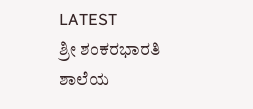LATEST
ಶ್ರೀ ಶಂಕರಭಾರತಿ ಶಾಲೆಯ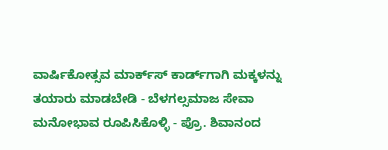ವಾರ್ಷಿಕೋತ್ಸವ ಮಾರ್ಕ್‌ಸ್‌ ಕಾರ್ಡ್‌ಗಾಗಿ ಮಕ್ಕಳನ್ನು ತಯಾರು ಮಾಡಬೇಡಿ - ಬೆಳಗಲ್ಸಮಾಜ ಸೇವಾ ಮನೋಭಾವ ರೂಪಿಸಿಕೊಳ್ಳಿ - ಪ್ರೊ. ಶಿವಾನಂದ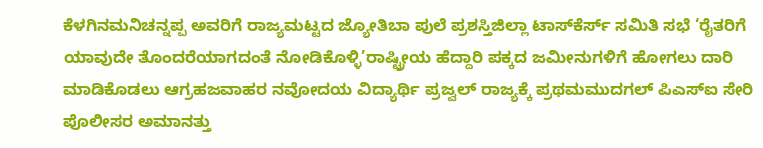ಕೆಳಗಿನಮನಿಚನ್ನಪ್ಪ ಅವರಿಗೆ ರಾಜ್ಯಮಟ್ಟದ ಜ್ಯೋತಿಬಾ ಪುಲೆ ಪ್ರಶಸ್ತಿಜಿಲ್ಲಾ ಟಾಸ್‌‌ಕೆರ್ಸ್ ಸಮಿತಿ ಸಭೆ ‘ರೈತರಿಗೆ ಯಾವುದೇ ತೊಂದರೆಯಾಗದಂತೆ ನೋಡಿಕೊಳ್ಳಿ’ರಾಷ್ಟ್ರೀಯ ಹೆದ್ದಾರಿ ಪಕ್ಕದ ಜಮೀನುಗಳಿಗೆ ಹೋಗಲು ದಾರಿ ಮಾಡಿಕೊಡಲು ಆಗ್ರಹಜವಾಹರ ನವೋದಯ ವಿದ್ಯಾರ್ಥಿ ಪ್ರಜ್ವಲ್ ರಾಜ್ಯಕ್ಕೆ ಪ್ರಥಮಮುದಗಲ್ ಪಿಎಸ್‌ಐ ಸೇರಿ ಪೊಲೀಸರ ಅಮಾನತ್ತು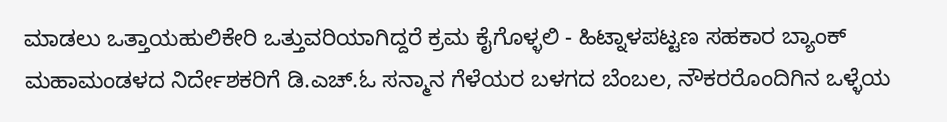ಮಾಡಲು ಒತ್ತಾಯಹುಲಿಕೇರಿ ಒತ್ತುವರಿಯಾಗಿದ್ದರೆ ಕ್ರಮ ಕೈಗೊಳ್ಳಲಿ - ಹಿಟ್ನಾಳಪಟ್ಟಣ ಸಹಕಾರ ಬ್ಯಾಂಕ್ ಮಹಾಮಂಡಳದ ನಿರ್ದೇಶಕರಿಗೆ ಡಿ.ಎಚ್.ಓ ಸನ್ಮಾನ ಗೆಳೆಯರ ಬಳಗದ ಬೆಂಬಲ, ನೌಕರರೊಂದಿಗಿನ ಒಳ್ಳೆಯ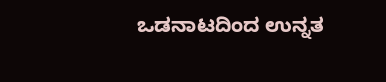ಒಡನಾಟದಿಂದ ಉನ್ನತ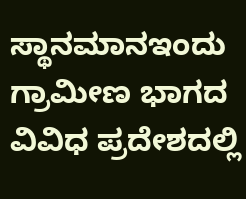ಸ್ಥಾನಮಾನಇಂದು ಗ್ರಾಮೀಣ ಭಾಗದ ವಿವಿಧ ಪ್ರದೇಶದಲ್ಲಿ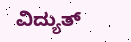ವಿದ್ಯುತ್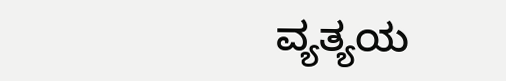ವ್ಯತ್ಯಯ